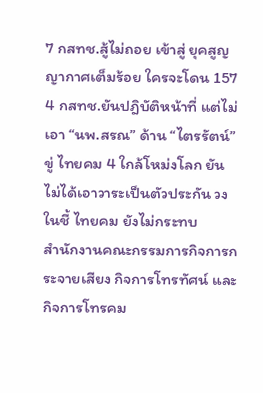7 กสทช.สู้ไม่ถอย เข้าสู่ ยุคสูญญากาศเต็มร้อย ใครจะโดน 157
4 กสทช.ยันปฎิบัติหน้าที่ แต่ไม่เอา “นพ.สรณ” ด้าน “ไตรรัตน์” ขู่ ไทยคม 4 ใกล้โหม่งโลก ยันไม่ได้เอาวาระเป็นตัวประกัน วงในชี้ ไทยคม ยังไม่กระทบ
สำนักงานคณะกรรมการกิจการกระจายเสียง กิจการโทรทัศน์ และกิจการโทรคม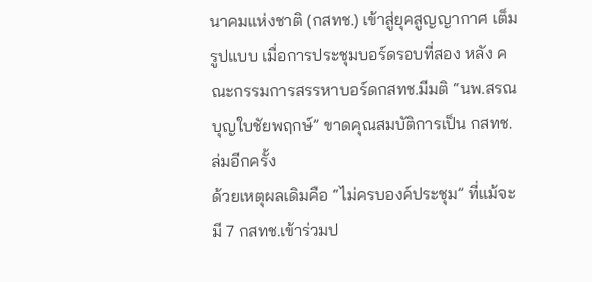นาคมแห่งชาติ (กสทช.) เข้าสู่ยุคสูญญากาศ เต็มรูปแบบ เมื่อการประชุมบอร์ดรอบที่สอง หลัง คณะกรรมการสรรหาบอร์ดกสทช.มีมติ “นพ.สรณ บุญใบชัยพฤกษ์” ขาดคุณสมบัติการเป็น กสทช. ล่มอีกครั้ง
ด้วยเหตุผลเดิมคือ “ไม่ครบองค์ประชุม” ที่แม้จะมี 7 กสทช.เข้าร่วมป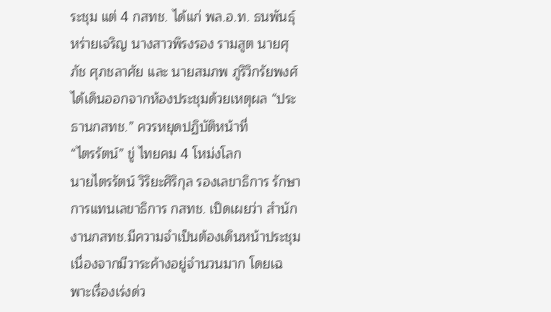ระชุม แต่ 4 กสทช. ได้แก่ พล.อ.ท. ธนพันธุ์ หร่ายเจริญ นางสาวพิรงรอง รามสูต นายศุภัช ศุภชลาศัย และ นายสมภพ ภูริวิกรัยพงศ์ ได้เดินออกจากห้องประชุมด้วยเหตุผล “ประธานกสทช.” ควรหยุดปฏิบัติหน้าที่
“ไตรรัตน์” ขู่ ไทยคม 4 โหม่งโลก
นายไตรรัตน์ วิริยะศิริกุล รองเลขาธิการ รักษาการแทนเลขาธิการ กสทช. เปิดเผยว่า สำนักงานกสทช.มีความจำเป็นต้องเดินหน้าประชุม เนื่องจากมีวาระค้างอยู่จำนวนมาก โดยเฉพาะเรื่องเร่งด่ว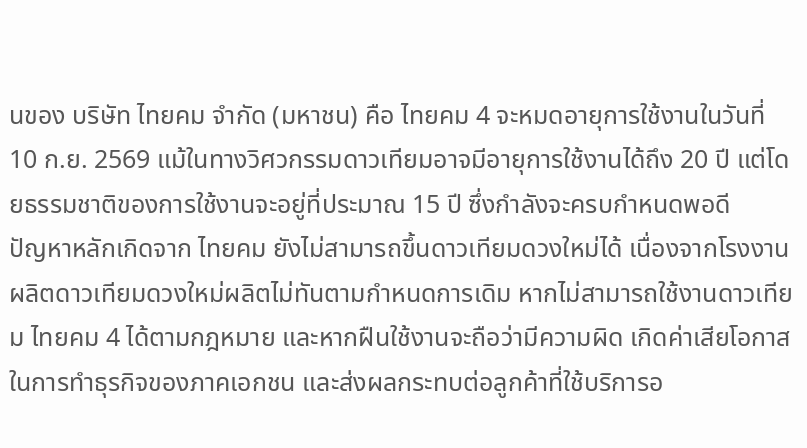นของ บริษัท ไทยคม จำกัด (มหาชน) คือ ไทยคม 4 จะหมดอายุการใช้งานในวันที่ 10 ก.ย. 2569 แม้ในทางวิศวกรรมดาวเทียมอาจมีอายุการใช้งานได้ถึง 20 ปี แต่โดยธรรมชาติของการใช้งานจะอยู่ที่ประมาณ 15 ปี ซึ่งกำลังจะครบกำหนดพอดี
ปัญหาหลักเกิดจาก ไทยคม ยังไม่สามารถขึ้นดาวเทียมดวงใหม่ได้ เนื่องจากโรงงานผลิตดาวเทียมดวงใหม่ผลิตไม่ทันตามกำหนดการเดิม หากไม่สามารถใช้งานดาวเทียม ไทยคม 4 ได้ตามกฎหมาย และหากฝืนใช้งานจะถือว่ามีความผิด เกิดค่าเสียโอกาสในการทำธุรกิจของภาคเอกชน และส่งผลกระทบต่อลูกค้าที่ใช้บริการอ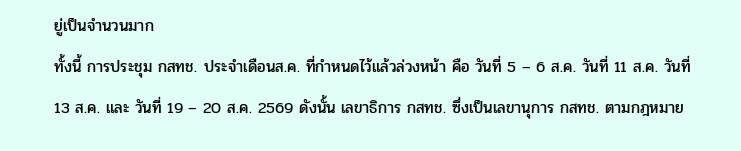ยู่เป็นจำนวนมาก
ทั้งนี้ การประชุม กสทช. ประจำเดือนส.ค. ที่กำหนดไว้แล้วล่วงหน้า คือ วันที่ 5 – 6 ส.ค. วันที่ 11 ส.ค. วันที่ 13 ส.ค. และ วันที่ 19 – 20 ส.ค. 2569 ดังนั้น เลขาธิการ กสทช. ซึ่งเป็นเลขานุการ กสทช. ตามกฎหมาย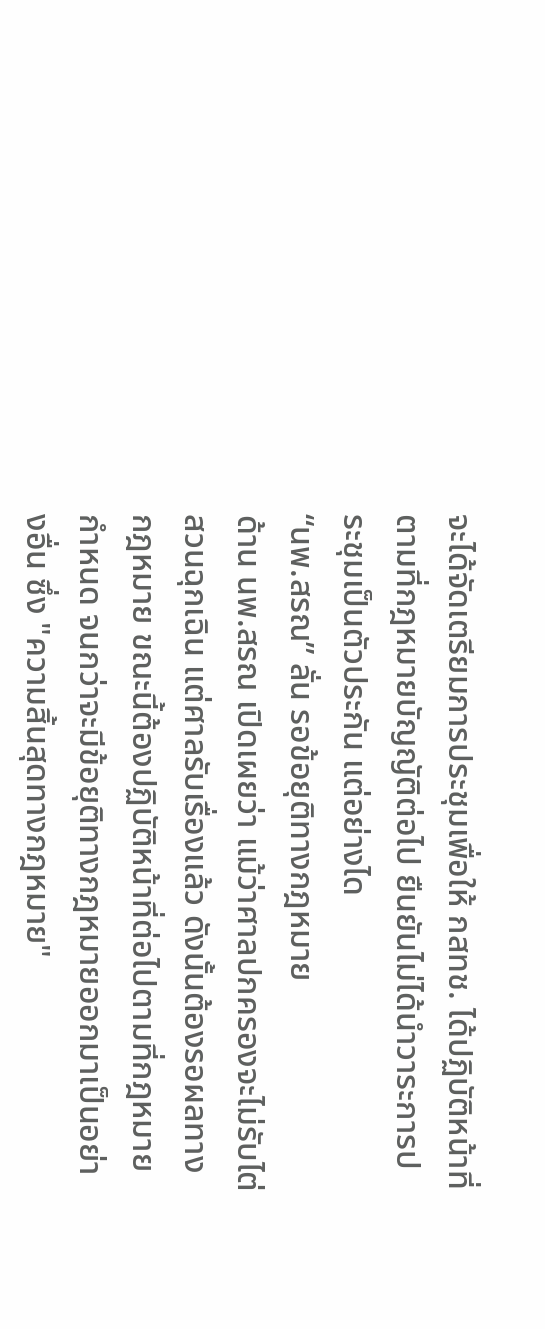จะได้จัดเตรียมการประชุมเพื่อให้ กสทช. ได้ปฏิบัติหน้าที่ตามที่กฎหมายบัญญัติต่อไป ยืนยันไม่ได้นำวาระการประชุมเป็นตัวประกัน แต่อย่างได
“นพ.สรณ” ลั่น รอข้อยุติทางกฎหมาย
ด้าน นพ.สรณ เปิดเผยว่า แม้ว่าศาลปกครองจะไม่รับไต่สวนฉุกเฉิน แต่ศาลรับเรื่องแล้ว ดังนั้นต้องรอผลทางกฎหมาย ขณะนี้ต้องปฏิบัติหน้าที่ต่อไปตามที่กฎหมายกำหนด จนกว่าจะมีข้อยุติทางกฎหมายออกมาเป็นอย่างอื่น ซึ่ง "ความสิ้นสุดทางกฎหมาย"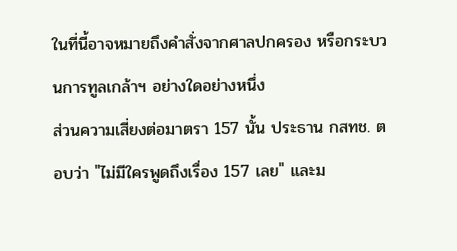ในที่นี้อาจหมายถึงคำสั่งจากศาลปกครอง หรือกระบวนการทูลเกล้าฯ อย่างใดอย่างหนึ่ง
ส่วนความเสี่ยงต่อมาตรา 157 นั้น ประธาน กสทช. ตอบว่า "ไม่มีใครพูดถึงเรื่อง 157 เลย" และม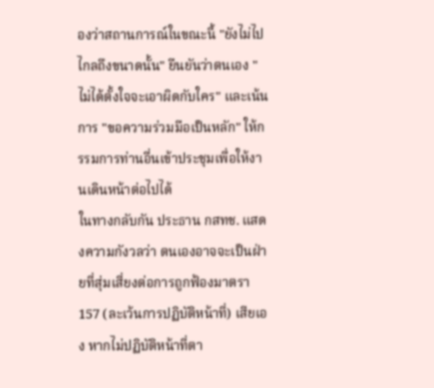องว่าสถานการณ์ในขณะนี้ "ยังไม่ไปไกลถึงขนาดนั้น" ยืนยันว่าตนเอง "ไม่ได้ตั้งใจจะเอาผิดกับใคร" และเน้นการ "ขอความร่วมมือเป็นหลัก" ให้กรรมการท่านอื่นเข้าประชุมเพื่อให้งานเดินหน้าต่อไปได้
ในทางกลับกัน ประธาน กสทช. แสดงความกังวลว่า ตนเองอาจจะเป็นฝ่ายที่สุ่มเสี่ยงต่อการถูกฟ้องมาตรา 157 (ละเว้นการปฏิบัติหน้าที่) เสียเอง หากไม่ปฏิบัติหน้าที่ตา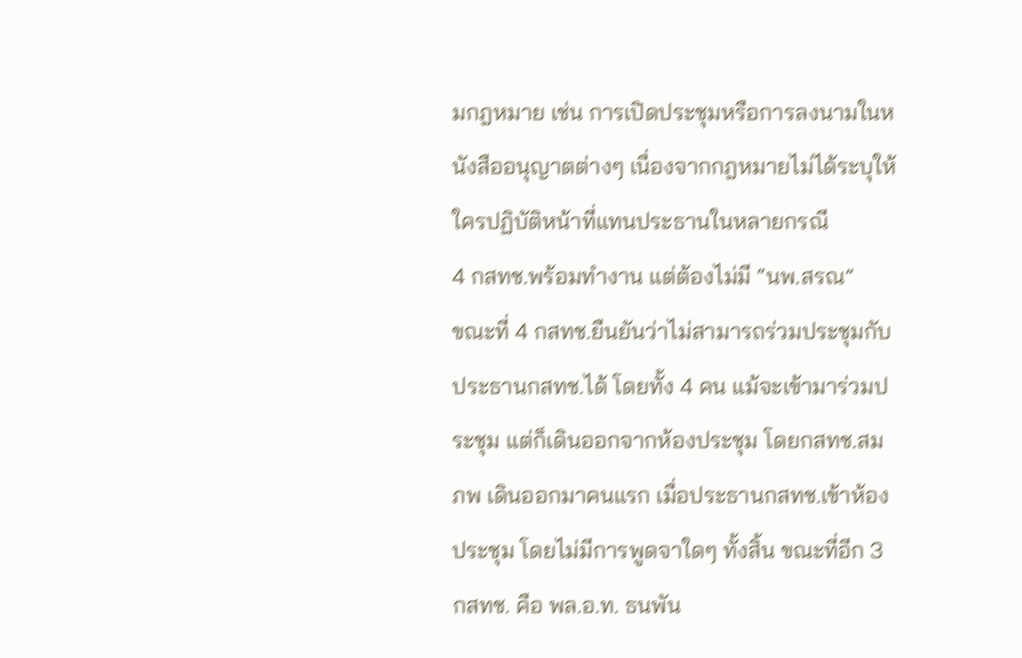มกฎหมาย เช่น การเปิดประชุมหรือการลงนามในหนังสืออนุญาตต่างๆ เนื่องจากกฎหมายไม่ได้ระบุให้ใครปฏิบัติหน้าที่แทนประธานในหลายกรณี
4 กสทช.พร้อมทำงาน แต่ต้องไม่มี “นพ.สรณ”
ขณะที่ 4 กสทช.ยืนยันว่าไม่สามารถร่วมประชุมกับ ประธานกสทช.ได้ โดยทั้ง 4 คน แม้จะเข้ามาร่วมประชุม แต่ก็เดินออกจากห้องประชุม โดยกสทช.สมภพ เดินออกมาคนแรก เมื่อประธานกสทช.เข้าห้องประชุม โดยไม่มีการพูดจาใดๆ ทั้งสิ้น ขณะที่อีก 3 กสทช. คือ พล.อ.ท. ธนพัน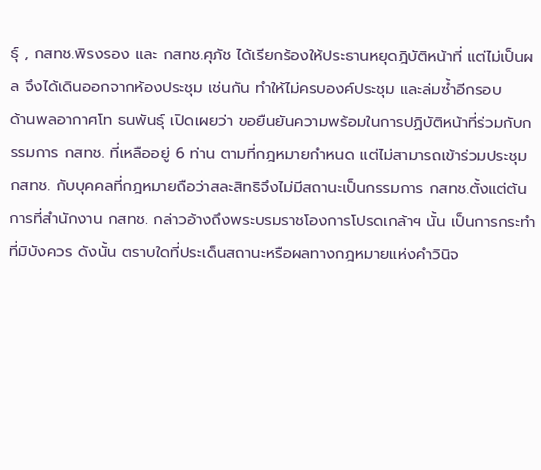ธุ์ , กสทช.พิรงรอง และ กสทช.ศุภัช ได้เรียกร้องให้ประธานหยุดฎิบัติหน้าที่ แต่ไม่เป็นผล จึงได้เดินออกจากห้องประชุม เช่นกัน ทำให้ไม่ครบองค์ประชุม และล่มซ้ำอีกรอบ
ด้านพลอากาศโท ธนพันธุ์ เปิดเผยว่า ขอยืนยันความพร้อมในการปฏิบัติหน้าที่ร่วมกับกรรมการ กสทช. ที่เหลืออยู่ 6 ท่าน ตามที่กฎหมายกำหนด แต่ไม่สามารถเข้าร่วมประชุม กสทช. กับบุคคลที่กฎหมายถือว่าสละสิทธิจึงไม่มีสถานะเป็นกรรมการ กสทช.ตั้งแต่ต้น
การที่สำนักงาน กสทช. กล่าวอ้างถึงพระบรมราชโองการโปรดเกล้าฯ นั้น เป็นการกระทำที่มิบังควร ดังนั้น ตราบใดที่ประเด็นสถานะหรือผลทางกฎหมายแห่งคำวินิจ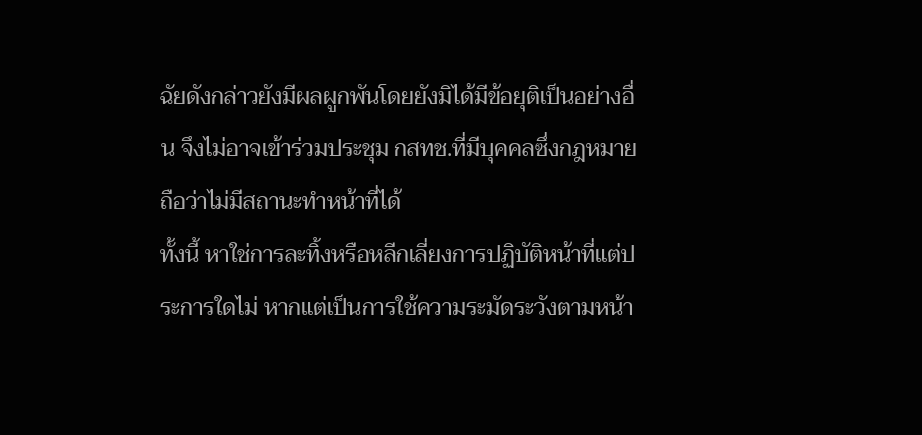ฉัยดังกล่าวยังมีผลผูกพันโดยยังมิได้มีข้อยุติเป็นอย่างอื่น จึงไม่อาจเข้าร่วมประชุม กสทช.ที่มีบุคคลซึ่งกฎหมายถือว่าไม่มีสถานะทำหน้าที่ได้
ทั้งนี้ หาใช่การละทิ้งหรือหลีกเลี่ยงการปฏิบัติหน้าที่แต่ประการใดไม่ หากแต่เป็นการใช้ความระมัดระวังตามหน้า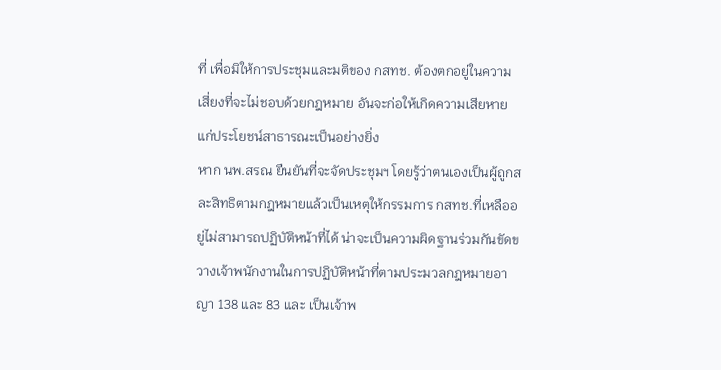ที่ เพื่อมิให้การประชุมและมติของ กสทช. ต้องตกอยู่ในความเสี่ยงที่จะไม่ชอบด้วยกฎหมาย อันจะก่อให้เกิดความเสียหายแก่ประโยชน์สาธารณะเป็นอย่างยิ่ง
หาก นพ.สรณ ยืนยันที่จะจัดประชุมฯ โดยรู้ว่าตนเองเป็นผู้ถูกสละสิทธิตามกฎหมายแล้วเป็นเหตุให้กรรมการ กสทช.ที่เหลืออยู่ไม่สามารถปฏิบัติหน้าที่ได้ น่าจะเป็นความผิดฐานร่วมกันขัดขวางเจ้าพนักงานในการปฏิบัติหน้าที่ตามประมวลกฎหมายอาญา 138 และ 83 และ เป็นเจ้าพ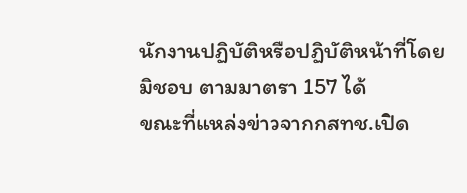นักงานปฏิบัติหรือปฏิบัติหน้าที่โดยมิชอบ ตามมาตรา 157 ได้
ขณะที่แหล่งข่าวจากกสทช.เปิด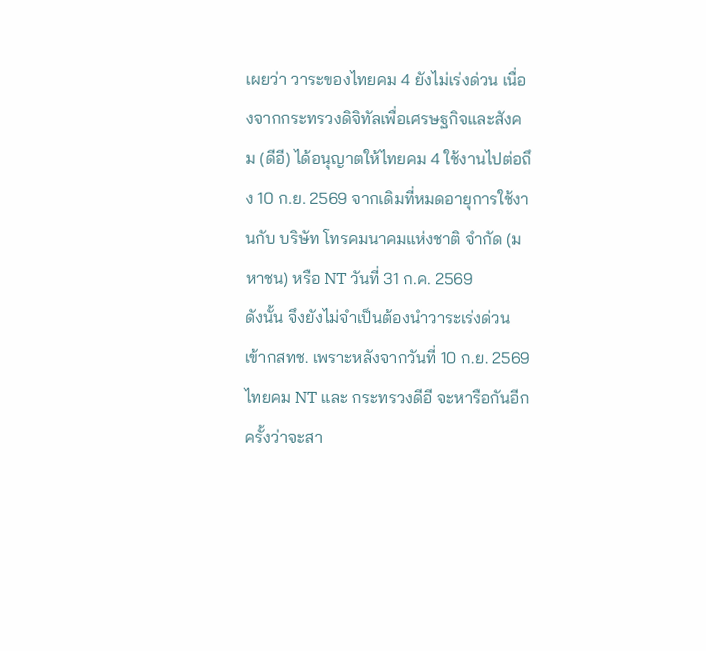เผยว่า วาระของไทยคม 4 ยังไม่เร่งด่วน เนื่องจากกระทรวงดิจิทัลเพื่อเศรษฐกิจและสังคม (ดีอี) ได้อนุญาตให้ไทยคม 4 ใช้งานไปต่อถึง 10 ก.ย. 2569 จากเดิมที่หมดอายุการใช้งานกับ บริษัท โทรคมนาคมแห่งชาติ จำกัด (มหาชน) หรือ NT วันที่ 31 ก.ค. 2569
ดังนั้น จึงยังไม่จำเป็นต้องนำวาระเร่งด่วนเข้ากสทช. เพราะหลังจากวันที่ 10 ก.ย. 2569 ไทยคม NT และ กระทรวงดีอี จะหารือกันอีกครั้งว่าจะสา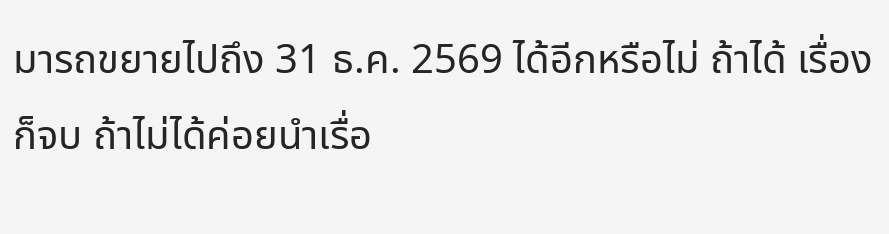มารถขยายไปถึง 31 ธ.ค. 2569 ได้อีกหรือไม่ ถ้าได้ เรื่องก็จบ ถ้าไม่ได้ค่อยนำเรื่อ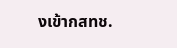งเข้ากสทช.